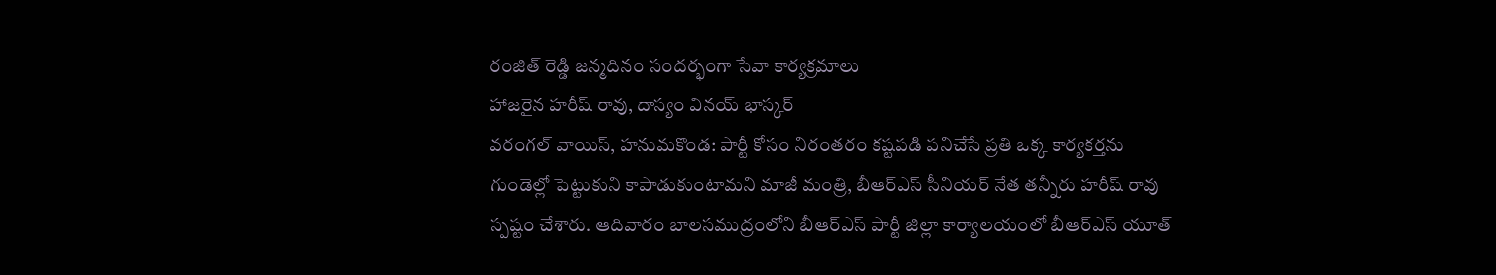రంజిత్ రెడ్డి జన్మదినం సందర్భంగా సేవా కార్యక్రమాలు
హాజరైన హరీష్ రావు, దాస్యం వినయ్ భాస్కర్
వరంగల్ వాయిస్, హనుమకొండ: పార్టీ కోసం నిరంతరం కష్టపడి పనిచేసే ప్రతి ఒక్క కార్యకర్తను గుండెల్లో పెట్టుకుని కాపాడుకుంటామని మాజీ మంత్రి, బీఆర్ఎస్ సీనియర్ నేత తన్నీరు హరీష్ రావు స్పష్టం చేశారు. ఆదివారం బాలసముద్రంలోని బీఆర్ఎస్ పార్టీ జిల్లా కార్యాలయంలో బీఆర్ఎస్ యూత్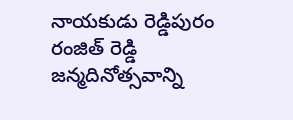నాయకుడు రెడ్డిపురం రంజిత్ రెడ్డి జన్మదినోత్సవాన్ని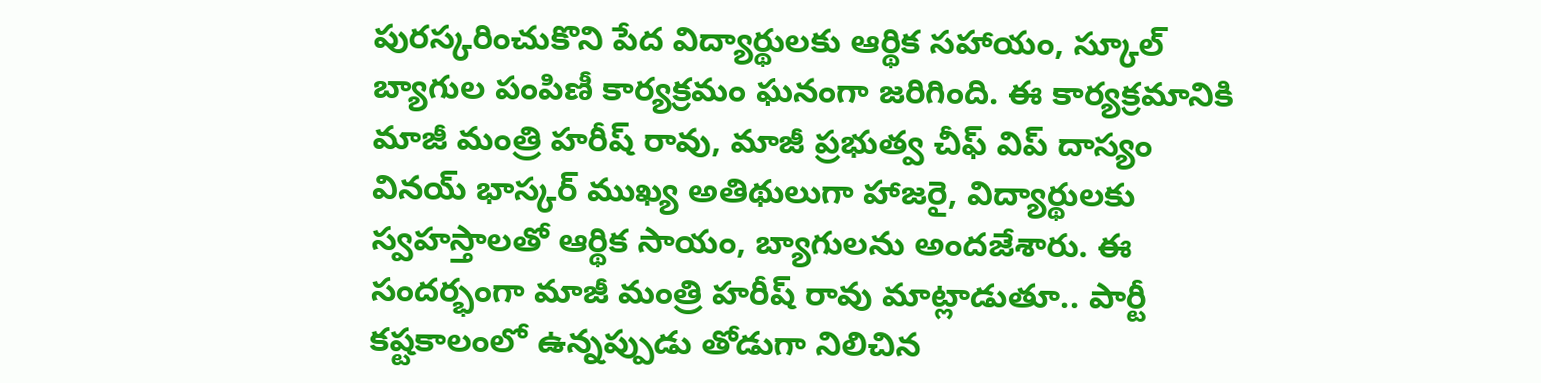పురస్కరించుకొని పేద విద్యార్థులకు ఆర్థిక సహాయం, స్కూల్ బ్యాగుల పంపిణీ కార్యక్రమం ఘనంగా జరిగింది. ఈ కార్యక్రమానికి మాజీ మంత్రి హరీష్ రావు, మాజీ ప్రభుత్వ చీఫ్ విప్ దాస్యం వినయ్ భాస్కర్ ముఖ్య అతిథులుగా హాజరై, విద్యార్థులకు స్వహస్తాలతో ఆర్థిక సాయం, బ్యాగులను అందజేశారు. ఈ సందర్భంగా మాజీ మంత్రి హరీష్ రావు మాట్లాడుతూ.. పార్టీ కష్టకాలంలో ఉన్నప్పుడు తోడుగా నిలిచిన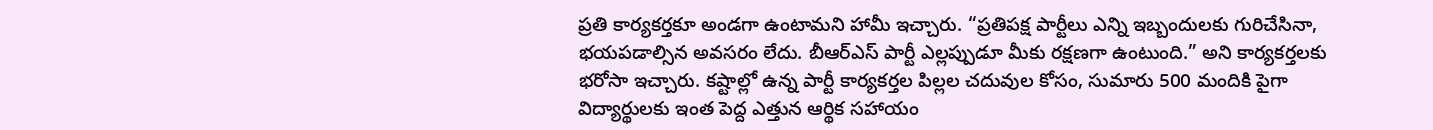ప్రతి కార్యకర్తకూ అండగా ఉంటామని హామీ ఇచ్చారు. “ప్రతిపక్ష పార్టీలు ఎన్ని ఇబ్బందులకు గురిచేసినా, భయపడాల్సిన అవసరం లేదు. బీఆర్ఎస్ పార్టీ ఎల్లప్పుడూ మీకు రక్షణగా ఉంటుంది.” అని కార్యకర్తలకు భరోసా ఇచ్చారు. కష్టాల్లో ఉన్న పార్టీ కార్యకర్తల పిల్లల చదువుల కోసం, సుమారు 500 మందికి పైగా విద్యార్థులకు ఇంత పెద్ద ఎత్తున ఆర్థిక సహాయం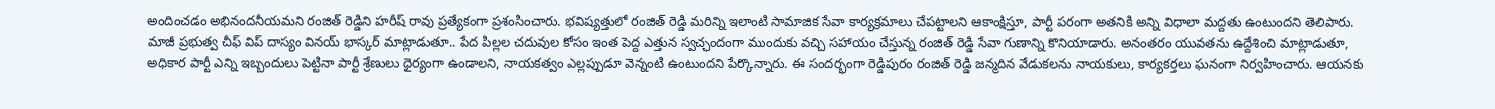అందించడం అభినందనీయమని రంజిత్ రెడ్డిని హరీష్ రావు ప్రత్యేకంగా ప్రశంసించారు. భవిష్యత్తులో రంజిత్ రెడ్డి మరిన్ని ఇలాంటి సామాజిక సేవా కార్యక్రమాలు చేపట్టాలని ఆకాంక్షిస్తూ, పార్టీ పరంగా అతనికి అన్ని విధాలా మద్దతు ఉంటుందని తెలిపారు. మాజీ ప్రభుత్వ చీఫ్ విప్ దాస్యం వినయ్ భాస్కర్ మాట్లాడుతూ.. పేద పిల్లల చదువుల కోసం ఇంత పెద్ద ఎత్తున స్వచ్ఛందంగా ముందుకు వచ్చి సహాయం చేస్తున్న రంజిత్ రెడ్డి సేవా గుణాన్ని కొనియాడారు. అనంతరం యువతను ఉద్దేశించి మాట్లాడుతూ, అధికార పార్టీ ఎన్ని ఇబ్బందులు పెట్టినా పార్టీ శ్రేణులు ధైర్యంగా ఉండాలని, నాయకత్వం ఎల్లప్పుడూ వెన్నంటి ఉంటుందని పేర్కొన్నారు. ఈ సందర్భంగా రెడ్డిపురం రంజిత్ రెడ్డి జన్మదిన వేడుకలను నాయకులు, కార్యకర్తలు ఘనంగా నిర్వహించారు. ఆయనకు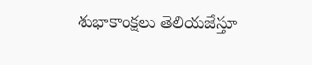శుభాకాంక్షలు తెలియజేస్తూ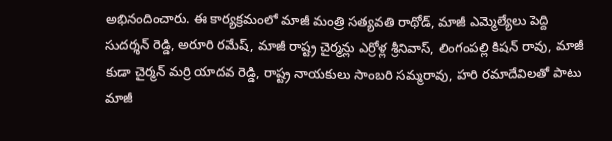అభినందించారు. ఈ కార్యక్రమంలో మాజీ మంత్రి సత్యవతి రాథోడ్, మాజీ ఎమ్మెల్యేలు పెద్ది సుదర్శన్ రెడ్డి, అరూరి రమేష్, మాజీ రాష్ట్ర చైర్మన్లు ఎర్రోళ్ల శ్రీనివాస్, లింగంపల్లి కిషన్ రావు, మాజీ కుడా చైర్మన్ మర్రి యాదవ రెడ్డి, రాష్ట్ర నాయకులు సాంబరి సమ్మరావు, హరి రమాదేవిలతో పాటు మాజీ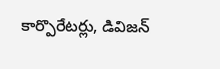కార్పొరేటర్లు, డివిజన్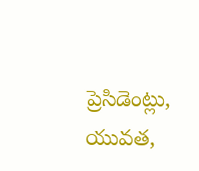ప్రెసిడెంట్లు, యువత,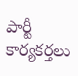పార్టీ కార్యకర్తలు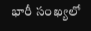భారీ సంఖ్యలో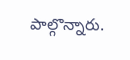పాల్గొన్నారు.